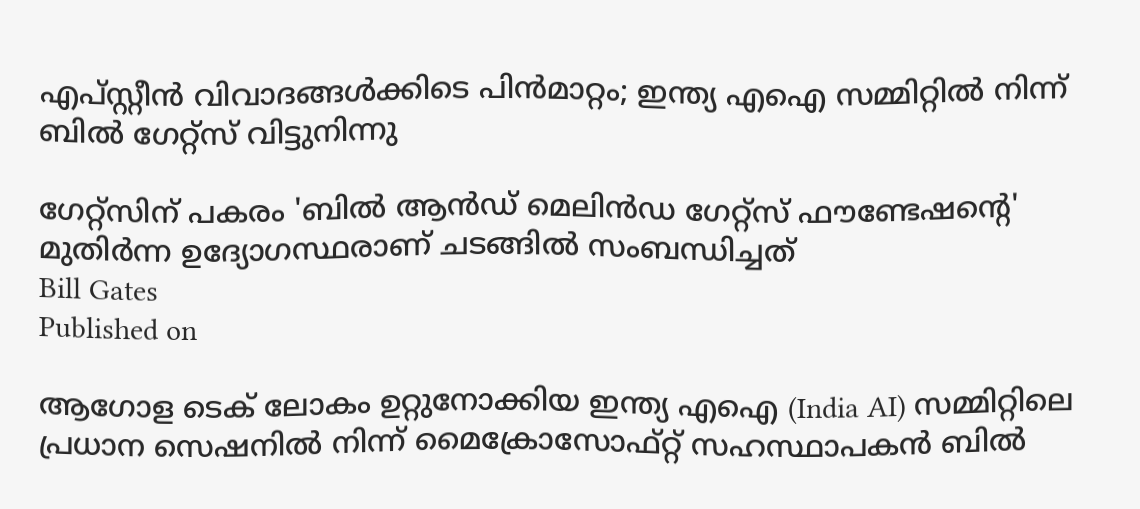എപ്സ്റ്റീന്‍ വിവാദങ്ങള്‍ക്കിടെ പിന്‍മാറ്റം; ഇന്ത്യ എഐ സമ്മിറ്റില്‍ നിന്ന് ബില്‍ ഗേറ്റ്സ് വിട്ടുനിന്നു

ഗേറ്റ്സിന് പകരം 'ബില്‍ ആന്‍ഡ് മെലിന്‍ഡ ഗേറ്റ്സ് ഫൗണ്ടേഷന്റെ' മുതിര്‍ന്ന ഉദ്യോഗസ്ഥരാണ് ചടങ്ങില്‍ സംബന്ധിച്ചത്
Bill Gates
Published on

ആഗോള ടെക് ലോകം ഉറ്റുനോക്കിയ ഇന്ത്യ എഐ (India AI) സമ്മിറ്റിലെ പ്രധാന സെഷനില്‍ നിന്ന് മൈക്രോസോഫ്റ്റ് സഹസ്ഥാപകന്‍ ബില്‍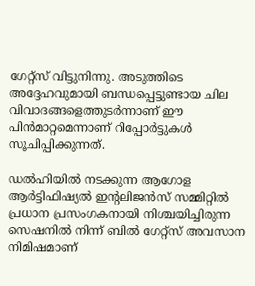ഗേറ്റ്സ് വിട്ടുനിന്നു. അടുത്തിടെ അദ്ദേഹവുമായി ബന്ധപ്പെട്ടുണ്ടായ ചില വിവാദങ്ങളെത്തുടര്‍ന്നാണ് ഈ പിന്‍മാറ്റമെന്നാണ് റിപ്പോര്‍ട്ടുകള്‍ സൂചിപ്പിക്കുന്നത്.

ഡല്‍ഹിയില്‍ നടക്കുന്ന ആഗോള ആര്‍ട്ടിഫിഷ്യല്‍ ഇന്റലിജന്‍സ് സമ്മിറ്റില്‍ പ്രധാന പ്രസംഗകനായി നിശ്ചയിച്ചിരുന്ന സെഷനില്‍ നിന്ന് ബില്‍ ഗേറ്റ്സ് അവസാന നിമിഷമാണ്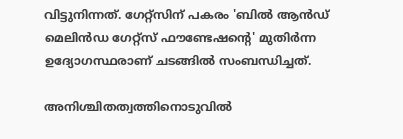വിട്ടുനിന്നത്. ഗേറ്റ്സിന് പകരം 'ബില്‍ ആന്‍ഡ് മെലിന്‍ഡ ഗേറ്റ്സ് ഫൗണ്ടേഷന്റെ' മുതിര്‍ന്ന ഉദ്യോഗസ്ഥരാണ് ചടങ്ങില്‍ സംബന്ധിച്ചത്.

അനിശ്ചിതത്വത്തിനൊടുവില്‍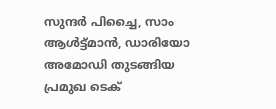സുന്ദര്‍ പിച്ചൈ, സാം ആള്‍ട്ട്മാന്‍, ഡാരിയോ അമോഡി തുടങ്ങിയ പ്രമുഖ ടെക്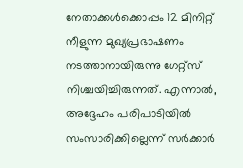നേതാക്കള്‍ക്കൊപ്പം 12 മിനിറ്റ് നീളുന്ന മുഖ്യപ്രഭാഷണം നടത്താനായിരുന്നു ഗേറ്റ്സ് നിശ്ചയിച്ചിരുന്നത്. എന്നാല്‍, അദ്ദേഹം പരിപാടിയില്‍ സംസാരിക്കില്ലെന്ന് സര്‍ക്കാര്‍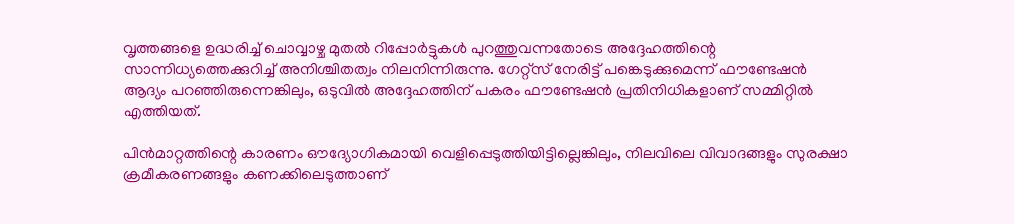വൃത്തങ്ങളെ ഉദ്ധരിച്ച് ചൊവ്വാഴ്ച മുതല്‍ റിപ്പോര്‍ട്ടുകള്‍ പുറത്തുവന്നതോടെ അദ്ദേഹത്തിന്റെ സാന്നിധ്യത്തെക്കുറിച്ച് അനിശ്ചിതത്വം നിലനിന്നിരുന്നു. ഗേറ്റ്സ് നേരിട്ട് പങ്കെടുക്കുമെന്ന് ഫൗണ്ടേഷന്‍ ആദ്യം പറഞ്ഞിരുന്നെങ്കിലും, ഒടുവില്‍ അദ്ദേഹത്തിന് പകരം ഫൗണ്ടേഷന്‍ പ്രതിനിധികളാണ് സമ്മിറ്റില്‍ എത്തിയത്.

പിന്‍മാറ്റത്തിന്റെ കാരണം ഔദ്യോഗികമായി വെളിപ്പെടുത്തിയിട്ടില്ലെങ്കിലും, നിലവിലെ വിവാദങ്ങളും സുരക്ഷാ ക്രമീകരണങ്ങളും കണക്കിലെടുത്താണ്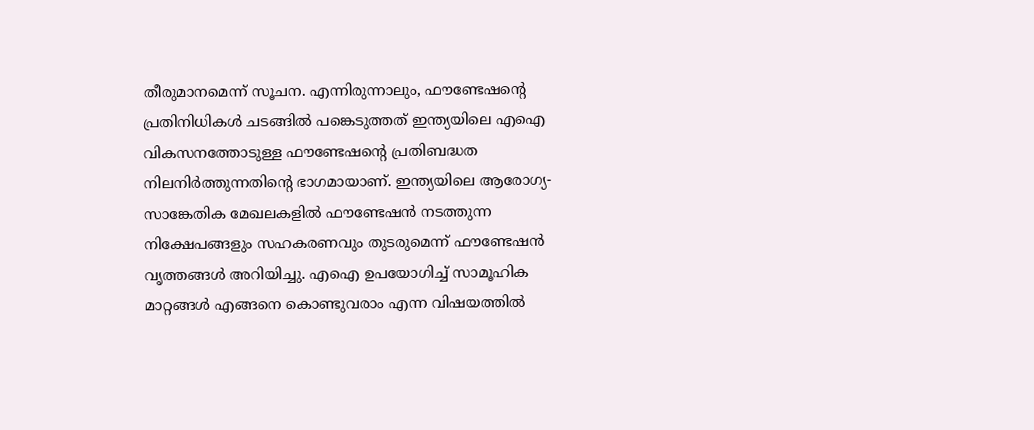തീരുമാനമെന്ന് സൂചന. എന്നിരുന്നാലും, ഫൗണ്ടേഷന്റെ പ്രതിനിധികള്‍ ചടങ്ങില്‍ പങ്കെടുത്തത് ഇന്ത്യയിലെ എഐ വികസനത്തോടുള്ള ഫൗണ്ടേഷന്റെ പ്രതിബദ്ധത നിലനിര്‍ത്തുന്നതിന്റെ ഭാഗമായാണ്. ഇന്ത്യയിലെ ആരോഗ്യ-സാങ്കേതിക മേഖലകളില്‍ ഫൗണ്ടേഷന്‍ നടത്തുന്ന നിക്ഷേപങ്ങളും സഹകരണവും തുടരുമെന്ന് ഫൗണ്ടേഷന്‍ വൃത്തങ്ങള്‍ അറിയിച്ചു. എഐ ഉപയോഗിച്ച് സാമൂഹിക മാറ്റങ്ങള്‍ എങ്ങനെ കൊണ്ടുവരാം എന്ന വിഷയത്തില്‍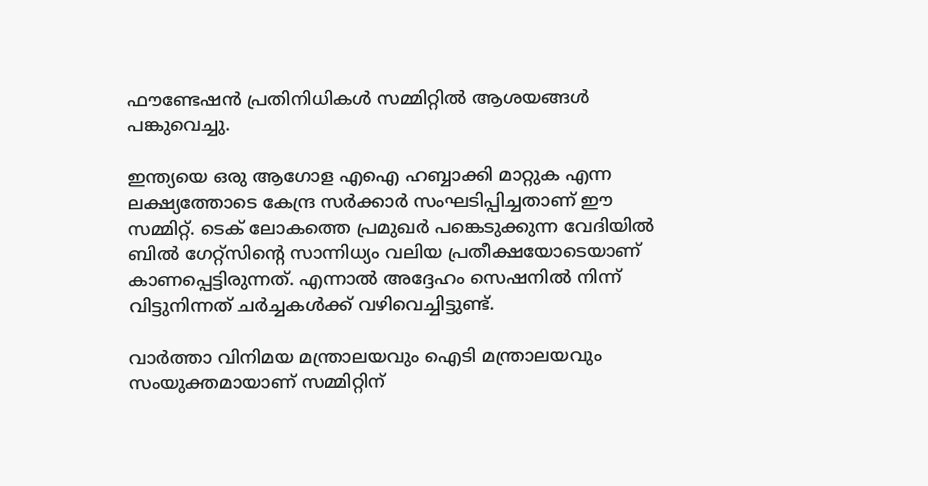ഫൗണ്ടേഷന്‍ പ്രതിനിധികള്‍ സമ്മിറ്റില്‍ ആശയങ്ങള്‍ പങ്കുവെച്ചു.

ഇന്ത്യയെ ഒരു ആഗോള എഐ ഹബ്ബാക്കി മാറ്റുക എന്ന ലക്ഷ്യത്തോടെ കേന്ദ്ര സര്‍ക്കാര്‍ സംഘടിപ്പിച്ചതാണ് ഈ സമ്മിറ്റ്. ടെക് ലോകത്തെ പ്രമുഖര്‍ പങ്കെടുക്കുന്ന വേദിയില്‍ ബില്‍ ഗേറ്റ്സിന്റെ സാന്നിധ്യം വലിയ പ്രതീക്ഷയോടെയാണ് കാണപ്പെട്ടിരുന്നത്. എന്നാല്‍ അദ്ദേഹം സെഷനില്‍ നിന്ന് വിട്ടുനിന്നത് ചര്‍ച്ചകള്‍ക്ക് വഴിവെച്ചിട്ടുണ്ട്.

വാര്‍ത്താ വിനിമയ മന്ത്രാലയവും ഐടി മന്ത്രാലയവും സംയുക്തമായാണ് സമ്മിറ്റിന്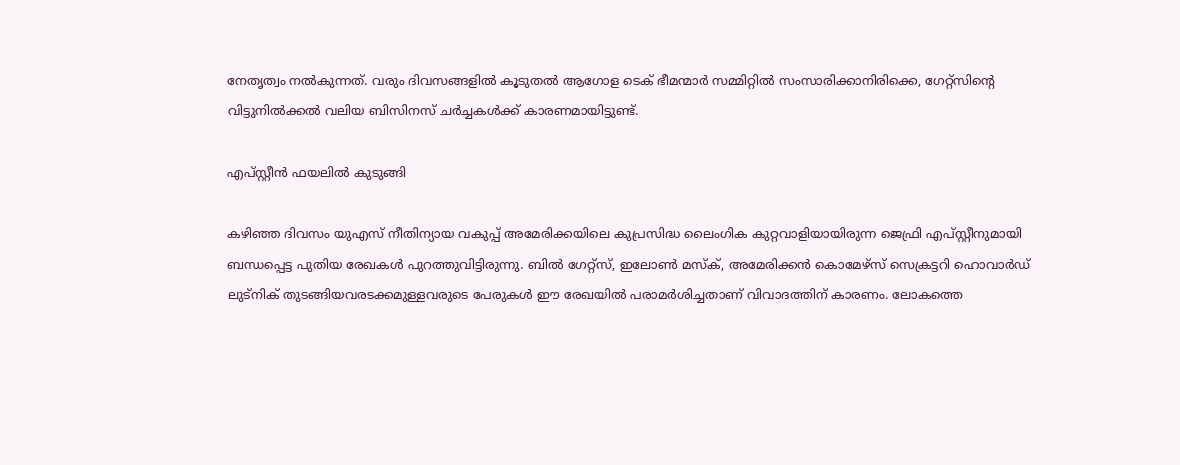നേതൃത്വം നല്‍കുന്നത്. വരും ദിവസങ്ങളില്‍ കൂടുതല്‍ ആഗോള ടെക് ഭീമന്മാര്‍ സമ്മിറ്റില്‍ സംസാരിക്കാനിരിക്കെ, ഗേറ്റ്സിന്റെ വിട്ടുനില്‍ക്കല്‍ വലിയ ബിസിനസ് ചര്‍ച്ചകള്‍ക്ക് കാരണമായിട്ടുണ്ട്.

എപ്സ്റ്റീന്‍ ഫയലില്‍ കുടുങ്ങി

കഴിഞ്ഞ ദിവസം യുഎസ് നീതിന്യായ വകുപ്പ് അമേരിക്കയിലെ കുപ്രസിദ്ധ ലൈംഗിക കുറ്റവാളിയായിരുന്ന ജെഫ്രി എപ്സ്റ്റീനുമായി ബന്ധപ്പെട്ട പുതിയ രേഖകള്‍ പുറത്തുവിട്ടിരുന്നു. ബില്‍ ഗേറ്റ്സ്, ഇലോണ്‍ മസ്‌ക്, അമേരിക്കന്‍ കൊമേഴ്സ് സെക്രട്ടറി ഹൊവാര്‍ഡ് ലുട്നിക് തുടങ്ങിയവരടക്കമുള്ളവരുടെ പേരുകള്‍ ഈ രേഖയില്‍ പരാമര്‍ശിച്ചതാണ് വിവാദത്തിന് കാരണം. ലോകത്തെ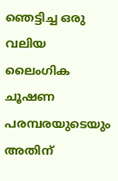ഞെട്ടിച്ച ഒരു വലിയ ലൈംഗിക ചൂഷണ പരമ്പരയുടെയും അതിന്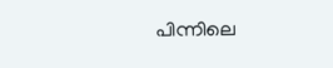പിന്നിലെ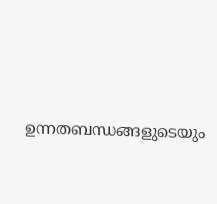ഉന്നതബന്ധങ്ങളുടെയും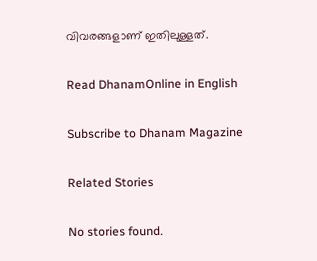വിവരങ്ങളാണ് ഇതിലുള്ളത്.

Read DhanamOnline in English

Subscribe to Dhanam Magazine

Related Stories

No stories found.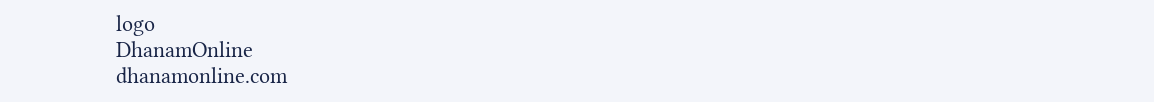logo
DhanamOnline
dhanamonline.com